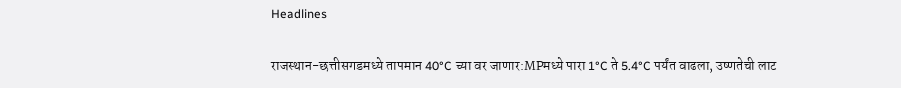Headlines

राजस्थान-छत्तीसगडमध्ये तापमान 40°C च्या वर जाणार:MPमध्ये पारा 1°C ते 5.4°C पर्यंत वाढला, उष्णतेची लाट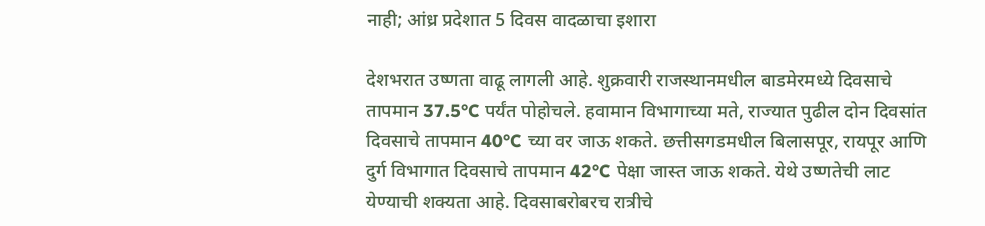नाही; आंध्र प्रदेशात 5 दिवस वादळाचा इशारा

देशभरात उष्णता वाढू लागली आहे. शुक्रवारी राजस्थानमधील बाडमेरमध्ये दिवसाचे तापमान 37.5°C पर्यंत पोहोचले. हवामान विभागाच्या मते, राज्यात पुढील दोन दिवसांत दिवसाचे तापमान 40°C च्या वर जाऊ शकते. छत्तीसगडमधील बिलासपूर, रायपूर आणि दुर्ग विभागात दिवसाचे तापमान 42°C पेक्षा जास्त जाऊ शकते. येथे उष्णतेची लाट येण्याची शक्यता आहे. दिवसाबरोबरच रात्रीचे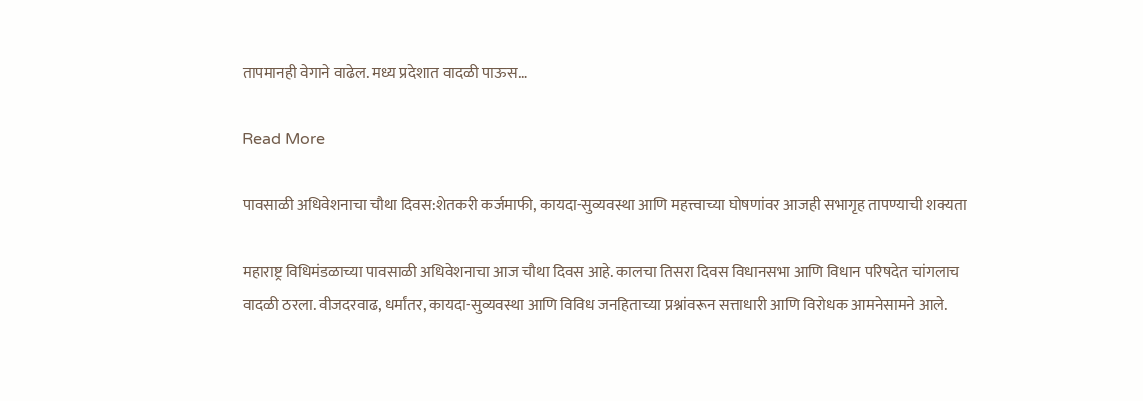तापमानही वेगाने वाढेल. मध्य प्रदेशात वादळी पाऊस…

Read More

पावसाळी अधिवेशनाचा चौथा दिवस:शेतकरी कर्जमाफी, कायदा-सुव्यवस्था आणि महत्त्वाच्या घोषणांवर आजही सभागृह तापण्याची शक्यता

महाराष्ट्र विधिमंडळाच्या पावसाळी अधिवेशनाचा आज चौथा दिवस आहे. कालचा तिसरा दिवस विधानसभा आणि विधान परिषदेत चांगलाच वादळी ठरला. वीजदरवाढ, धर्मांतर, कायदा-सुव्यवस्था आणि विविध जनहिताच्या प्रश्नांवरून सत्ताधारी आणि विरोधक आमनेसामने आले.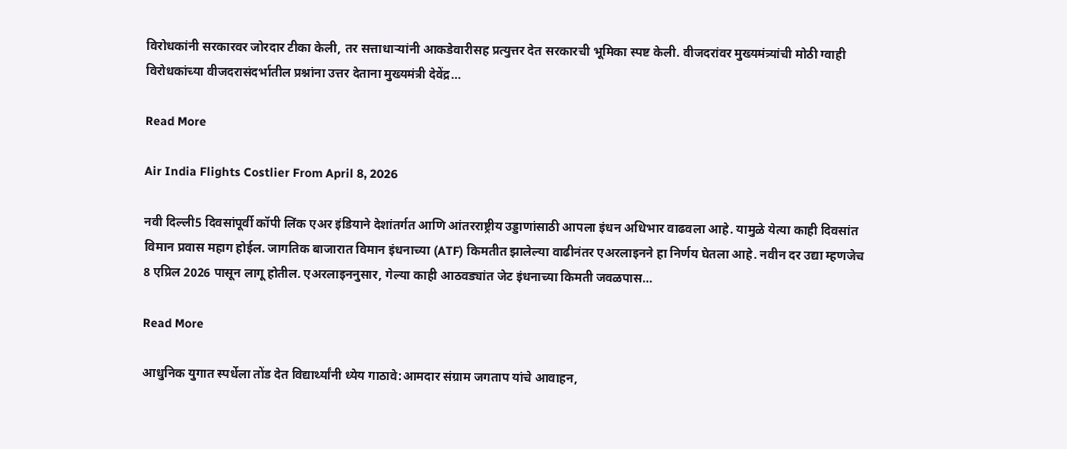विरोधकांनी सरकारवर जोरदार टीका केली, तर सत्ताधाऱ्यांनी आकडेवारीसह प्रत्युत्तर देत सरकारची भूमिका स्पष्ट केली. वीजदरांवर मुख्यमंत्र्यांची मोठी ग्वाही विरोधकांच्या वीजदरासंदर्भातील प्रश्नांना उत्तर देताना मुख्यमंत्री देवेंद्र…

Read More

Air India Flights Costlier From April 8, 2026

नवी दिल्ली5 दिवसांपूर्वी कॉपी लिंक एअर इंडियाने देशांतर्गत आणि आंतरराष्ट्रीय उड्डाणांसाठी आपला इंधन अधिभार वाढवला आहे. यामुळे येत्या काही दिवसांत विमान प्रवास महाग होईल. जागतिक बाजारात विमान इंधनाच्या (ATF) किमतीत झालेल्या वाढीनंतर एअरलाइनने हा निर्णय घेतला आहे. नवीन दर उद्या म्हणजेच 8 एप्रिल 2026 पासून लागू होतील. एअरलाइननुसार, गेल्या काही आठवड्यांत जेट इंधनाच्या किमती जवळपास…

Read More

आधुनिक युगात स्पर्धेला तोंड देत विद्यार्थ्यांनी ध्येय गाठावे:आमदार संग्राम जगताप यांचे आवाहन,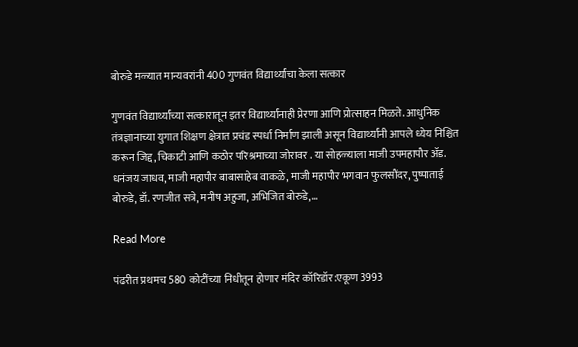बोरुडे मळ्यात मान्यवरांनी 400 गुणवंत विद्यार्थ्यांचा केला सत्कार

गुणवंत विद्यार्थ्यांच्या सत्कारातून इतर विद्यार्थ्यांनाही प्रेरणा आणि प्रोत्साहन मिळते. आधुनिक तंत्रज्ञानाच्या युगात शिक्षण क्षेत्रात प्रचंड स्पर्धा निर्माण झाली असून विद्यार्थ्यांनी आपले ध्येय निश्चित करून जिद्द, चिकाटी आणि कठोर परिश्रमाच्या जोरावर . या सोहळ्याला माजी उपमहापौर ॲड. धनंजय जाधव, माजी महापौर बाबासाहेब वाकळे, माजी महापौर भगवान फुलसौंदर, पुष्पाताई बोरुडे, डॉ. रणजीत सत्रे, मनीष अहुजा, अभिजित बोरुडे,…

Read More

पंढरीत प्रथमच 580 कोटींच्या निधीतून होणार मंदिर कॉरिडॉर:एकूण 3993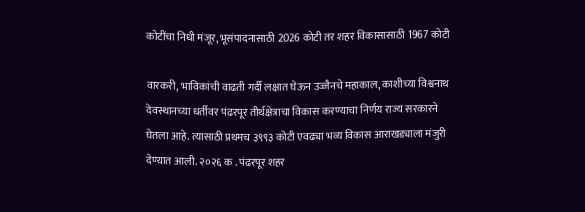कोटींचा निधी मंजूर, भूसंपादनासाठी 2026 कोटी तर शहर विकासासाठी 1967 कोटी

वारकरी, भाविकांची वाढती गर्दी लक्षात घेऊन उज्जैनचे महाकाल, काशीच्या विश्वनाथ देवस्थानच्या धर्तीवर पंढरपूर तीर्थक्षेत्राचा विकास करण्याचा निर्णय राज्य सरकारने घेतला आहे. त्यासाठी प्रथमच ३९९३ कोटी एवढ्या भव्य विकास आराखड्याला मंजुरी देण्यात आली. २०२६ क . पंढरपूर शहर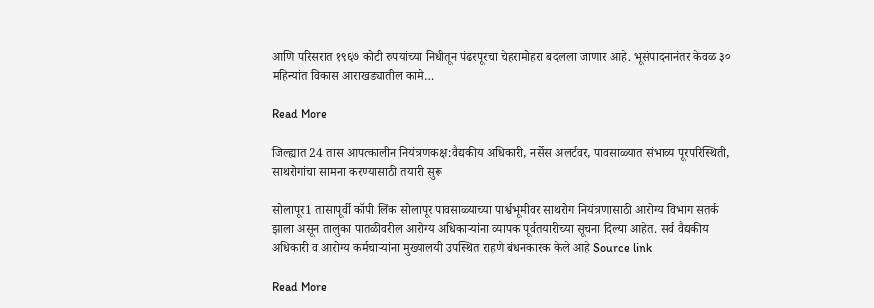आणि परिसरात १९६७ कोटी रुपयांच्या निधीतून पंढरपूरचा चेहरामोहरा बदलला जाणार आहे. भूसंपादनानंतर केवळ ३० महिन्यांत विकास आराखड्यातील कामे…

Read More

जिल्ह्यात 24 तास आपत्कालीन नियंत्रणकक्ष:वैद्यकीय अधिकारी, नर्सेस अलर्टवर, पावसाळ्यात संभाव्य पूरपरिस्थिती, साथरोगांचा सामना करण्यासाठी तयारी सुरू

सोलापूर1 तासापूर्वी कॉपी लिंक सोलापूर पावसाळ्याच्या पार्श्वभूमीवर साथरोग नियंत्रणासाठी आरोग्य विभाग सतर्क झाला असून तालुका पातळीवरील आरोग्य अधिकाऱ्यांना व्यापक पूर्वतयारीच्या सूचना दिल्या आहेत. सर्व वैद्यकीय अधिकारी व आरोग्य कर्मचाऱ्यांना मुख्यालयी उपस्थित राहणे बंधनकारक केले आहे Source link

Read More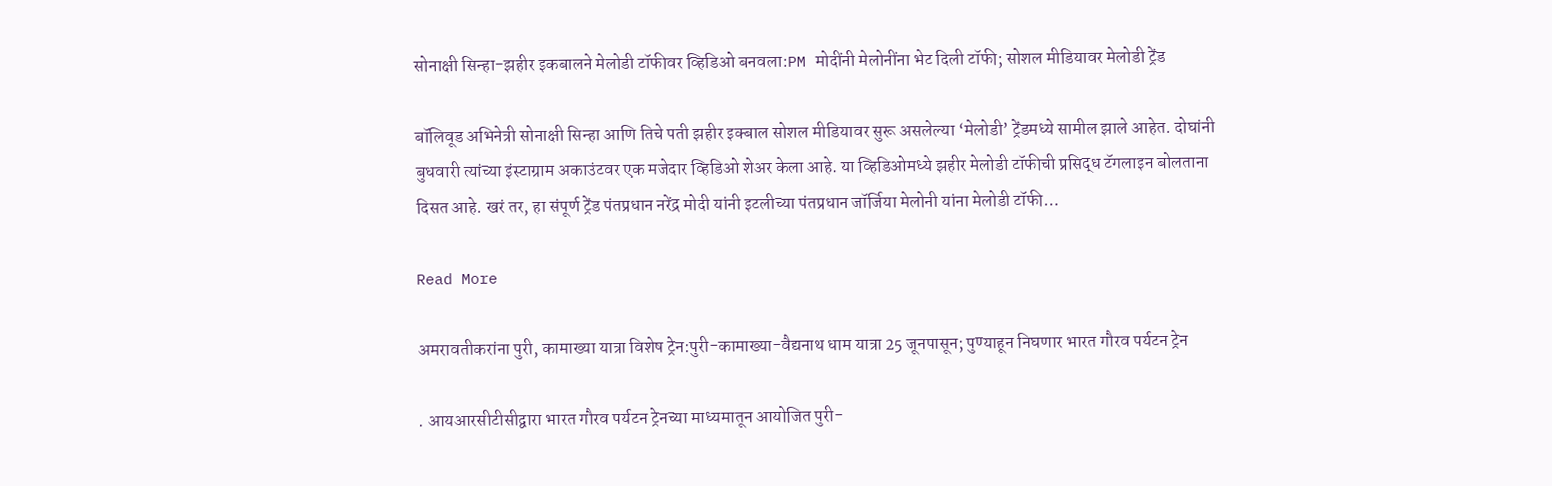सोनाक्षी सिन्हा-झहीर इकबालने मेलोडी टॉफीवर व्हिडिओ बनवला:PM मोदींनी मेलोनींना भेट दिली टॉफी; सोशल मीडियावर मेलोडी ट्रेंड

बॉलिवूड अभिनेत्री सोनाक्षी सिन्हा आणि तिचे पती झहीर इक्बाल सोशल मीडियावर सुरू असलेल्या ‘मेलोडी’ ट्रेंडमध्ये सामील झाले आहेत. दोघांनी बुधवारी त्यांच्या इंस्टाग्राम अकाउंटवर एक मजेदार व्हिडिओ शेअर केला आहे. या व्हिडिओमध्ये झहीर मेलोडी टॉफीची प्रसिद्ध टॅगलाइन बोलताना दिसत आहे. खरं तर, हा संपूर्ण ट्रेंड पंतप्रधान नरेंद्र मोदी यांनी इटलीच्या पंतप्रधान जॉर्जिया मेलोनी यांना मेलोडी टॉफी…

Read More

अमरावतीकरांना पुरी, कामाख्या यात्रा विशेष ट्रेन:पुरी-कामाख्या-वैद्यनाथ धाम यात्रा 25 जूनपासून; पुण्याहून निघणार भारत गौरव पर्यटन ट्रेन

. आयआरसीटीसीद्वारा भारत गौरव पर्यटन ट्रेनच्या माध्यमातून आयोजित पुरी-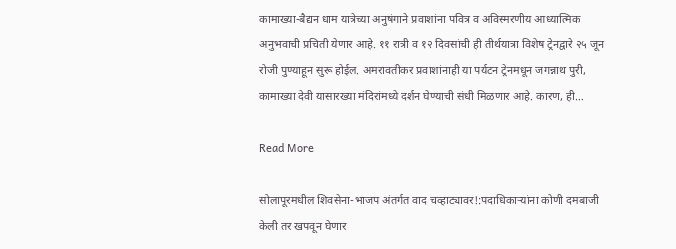कामाख्या-बैद्यन धाम यात्रेच्या अनुषंगाने प्रवाशांना पवित्र व अविस्मरणीय आध्यात्मिक अनुभवाची प्रचिती येणार आहे. ११ रात्री व १२ दिवसांची ही तीर्थयात्रा विशेष ट्रेनद्वारे २५ जून रोजी पुण्याहून सुरू होईल. अमरावतीकर प्रवाशांनाही या पर्यटन ट्रेनमधून जगन्नाथ पुरी, कामाख्या देवी यासारख्या मंदिरांमध्ये दर्शन घेण्याची संधी मिळणार आहे. कारण, ही…

Read More

सोलापूरमधील शिवसेना-भाजप अंतर्गत वाद चव्हाट्यावर!:पदाधिकाऱ्यांना कोणी दमबाजी केली तर खपवून घेणार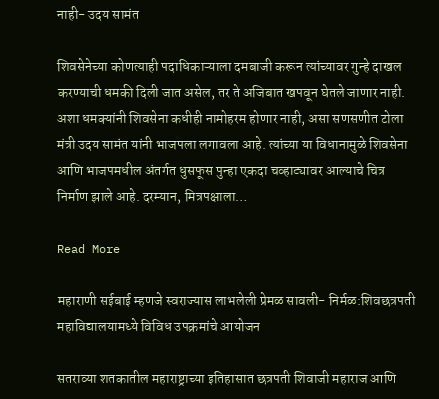नाही- उदय सामंत

शिवसेनेच्या कोणत्याही पदाधिकाऱ्याला दमबाजी करून त्यांच्यावर गुन्हे दाखल करण्याची धमकी दिली जात असेल, तर ते अजिबात खपवून घेतले जाणार नाही. अशा धमक्यांनी शिवसेना कधीही नामोहरम होणार नाही, असा सणसणीत टोला मंत्री उदय सामंत यांनी भाजपला लगावला आहे. त्यांच्या या विधानामुळे शिवसेना आणि भाजपमधील अंतर्गत धुसफूस पुन्हा एकदा चव्हाट्यावर आल्याचे चित्र निर्माण झाले आहे. दरम्यान, मित्रपक्षाला…

Read More

महाराणी सईबाई म्हणजे स्वराज्यास लाभलेली प्रेमळ सावली- निर्मळ:शिवछत्रपती महाविद्यालयामध्ये विविध उपक्रमांचे आयोजन

सतराव्या शतकातील महाराष्ट्राच्या इतिहासात छत्रपती शिवाजी महाराज आणि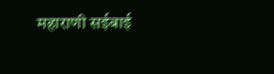महाराणी सईबाई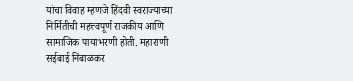यांचा विवाह म्हणजे हिंदवी स्वराज्याच्या निर्मितीची महत्त्वपूर्ण राजकीय आणि सामाजिक पायाभरणी होती. महाराणी सईबाई निंबाळकर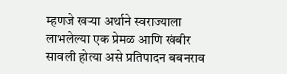म्हणजे खऱ्या अर्थाने स्वराज्याला लाभलेल्या एक प्रेमळ आणि खंबीर सावली होत्या असे प्रतिपादन बबनराव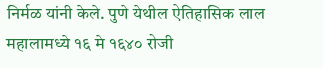निर्मळ यांनी केले. पुणे येथील ऐतिहासिक लाल महालामध्ये १६ मे १६४० रोजी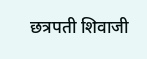छत्रपती शिवाजी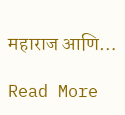महाराज आणि…

Read More